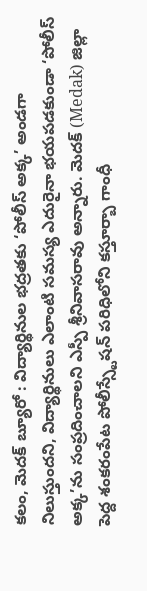కలం, మెదక్ బ్యూరో : విద్యార్థినుల భద్రతకు ‘పోలీస్ అక్క’ అండగా నిలుస్తుందని, విద్యార్థినులు ఎలాంటి సమస్య ఎదురైనా భయపడకుండా ‘పోలీస్ అక్క’ను సంప్రదించాలని ఎస్పీ శ్రీనివాసరావు అన్నారు. మెదక్ (Medak) జిల్లా పెద్ద శంకరంపేట పోలీస్స్టేషన్ పరిధిలోని కస్తూర్బా గాంధీ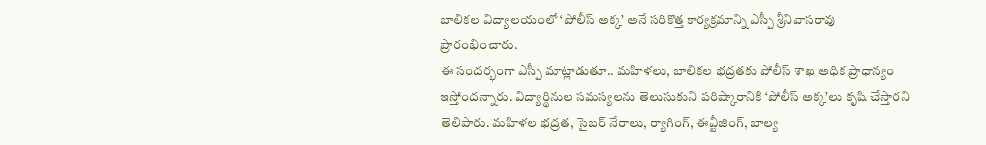బాలికల విద్యాలయంలో ‘పోలీస్ అక్క’ అనే సరికొత్త కార్యక్రమాన్ని ఎస్పీ శ్రీనివాసరావు ప్రారంభించారు.
ఈ సందర్భంగా ఎస్పీ మాట్లాడుతూ.. మహిళలు, బాలికల భద్రతకు పోలీస్ శాఖ అధిక ప్రాధాన్యం ఇస్తోందన్నారు. విద్యార్థినుల సమస్యలను తెలుసుకుని పరిష్కారానికి ‘పోలీస్ అక్క’లు కృషి చేస్తారని తెలిపారు. మహిళల భద్రత, సైబర్ నేరాలు, ర్యాగింగ్, ఈవ్టీజింగ్, బాల్య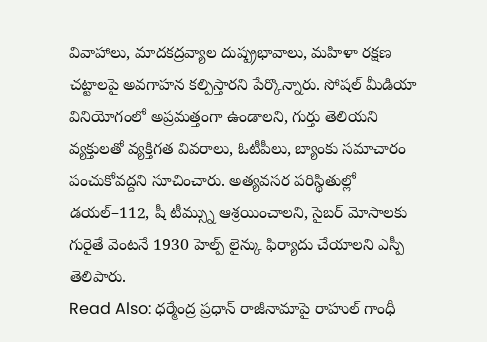వివాహాలు, మాదకద్రవ్యాల దుష్ప్రభావాలు, మహిళా రక్షణ చట్టాలపై అవగాహన కల్పిస్తారని పేర్కొన్నారు. సోషల్ మీడియా వినియోగంలో అప్రమత్తంగా ఉండాలని, గుర్తు తెలియని వ్యక్తులతో వ్యక్తిగత వివరాలు, ఓటీపీలు, బ్యాంకు సమాచారం పంచుకోవద్దని సూచించారు. అత్యవసర పరిస్థితుల్లో డయల్–112, షీ టీమ్స్ను ఆశ్రయించాలని, సైబర్ మోసాలకు గురైతే వెంటనే 1930 హెల్ప్ లైన్కు ఫిర్యాదు చేయాలని ఎస్పీ తెలిపారు.
Read Also: ధర్మేంద్ర ప్రధాన్ రాజీనామాపై రాహుల్ గాంధీ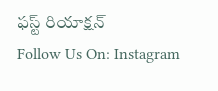ఫస్ట్ రియాక్షన్
Follow Us On: Instagram